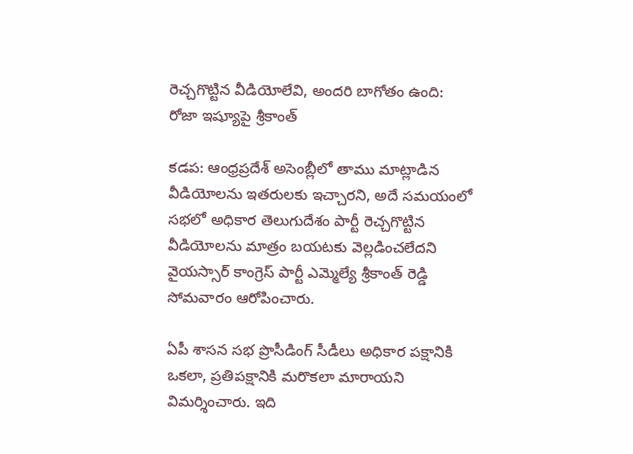రెచ్చగొట్టిన వీడియోలేవి, అందరి బాగోతం ఉంది: రోజా ఇష్యూపై శ్రీకాంత్

కడప: ఆంధ్రప్రదేశ్ అసెంబ్లీలో తాము మాట్లాడిన వీడియోలను ఇతరులకు ఇచ్చారని, అదే సమయంలో సభలో అధికార తెలుగుదేశం పార్టీ రెచ్చగొట్టిన వీడియోలను మాత్రం బయటకు వెల్లడించలేదని వైయస్సార్ కాంగ్రెస్ పార్టీ ఎమ్మెల్యే శ్రీకాంత్ రెడ్డి సోమవారం ఆరోపించారు.

ఏపీ శాసన సభ ప్రొసీడింగ్ సీడీలు అధికార పక్షానికి ఒకలా, ప్రతిపక్షానికి మరొకలా మారాయని విమర్శించారు. ఇది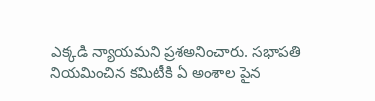ఎక్కడి న్యాయమని ప్రశఅనించారు. సభాపతి నియమించిన కమిటీకి ఏ అంశాల పైన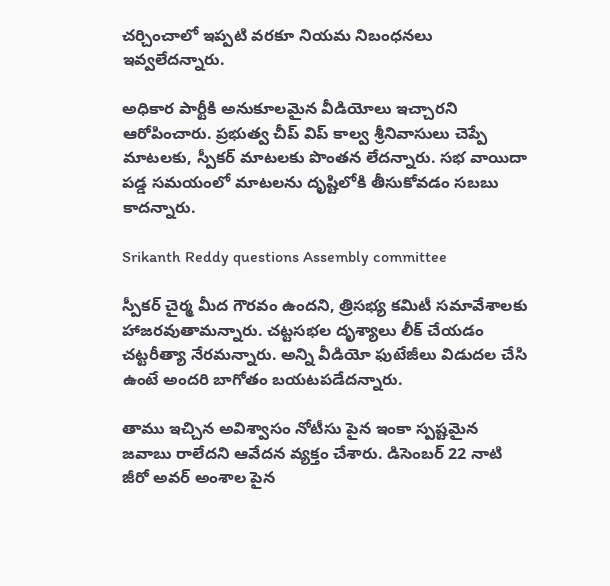చర్చించాలో ఇప్పటి వరకూ నియమ నిబంధనలు ఇవ్వలేదన్నారు.

అధికార పార్టీకి అనుకూలమైన వీడియోలు ఇచ్చారని ఆరోపించారు. ప్రభుత్వ చీప్ విప్ కాల్వ శ్రీనివాసులు చెప్పే మాటలకు, స్పీకర్ మాటలకు పొంతన లేదన్నారు. సభ వాయిదా పడ్డ సమయంలో మాటలను దృష్టిలోకి తీసుకోవడం సబబు కాదన్నారు.

Srikanth Reddy questions Assembly committee

స్పీకర్ చైర్మ మీద గౌరవం ఉందని, త్రిసభ్య కమిటీ సమావేశాలకు హాజరవుతామన్నారు. చట్టసభల దృశ్యాలు లీక్ చేయడం చట్టరీత్యా నేరమన్నారు. అన్ని వీడియో ఫుటేజీలు విడుదల చేసి ఉంటే అందరి బాగోతం బయటపడేదన్నారు.

తాము ఇచ్చిన అవిశ్వాసం నోటీసు పైన ఇంకా స్పష్టమైన జవాబు రాలేదని ఆవేదన వ్యక్తం చేశారు. డిసెంబర్ 22 నాటి జీరో అవర్ అంశాల పైన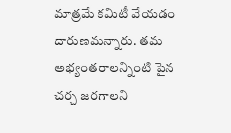మాత్రమే కమిటీ వేయడం దారుణమన్నారు. తమ అభ్యంతరాలన్నింటి పైన చర్చ జరగాలని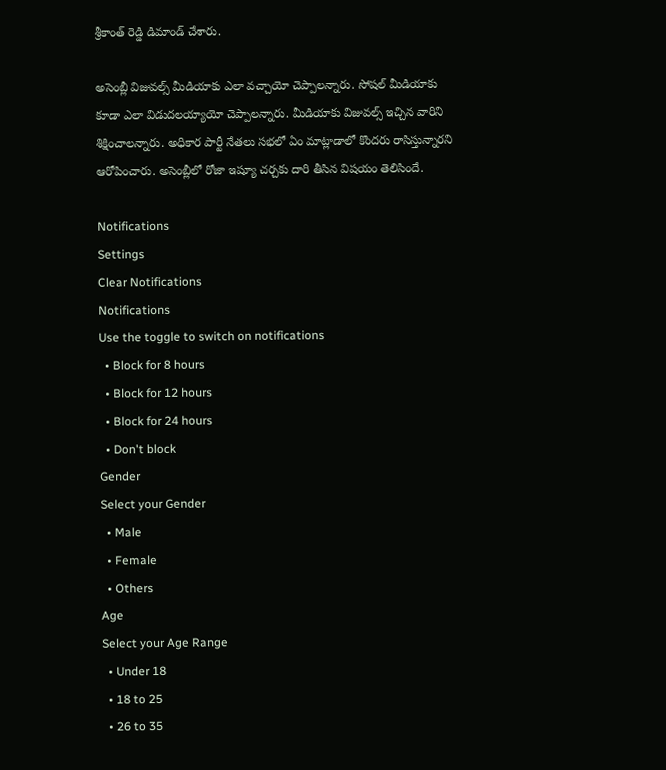శ్రీకాంత్ రెడ్డి డిమాండ్ చేశారు.

అసెంబ్లీ విజువల్స్ మీడియాకు ఎలా వచ్చాయో చెప్పాలన్నారు. సోషల్ మీడియాకు కూడా ఎలా విడుదలయ్యాయో చెప్పాలన్నారు. మీడియాకు విజువల్స్ ఇచ్చిన వారిని శిక్షించాలన్నారు. అధికార పార్టీ నేతలు సభలో ఏం మాట్లాడాలో కొందరు రాసిస్తున్నారని ఆరోపించారు. అసెంబ్లీలో రోజా ఇష్యూ చర్చకు దారి తీసిన విషయం తెలిసిందే.

Notifications
Settings
Clear Notifications
Notifications
Use the toggle to switch on notifications
  • Block for 8 hours
  • Block for 12 hours
  • Block for 24 hours
  • Don't block
Gender
Select your Gender
  • Male
  • Female
  • Others
Age
Select your Age Range
  • Under 18
  • 18 to 25
  • 26 to 35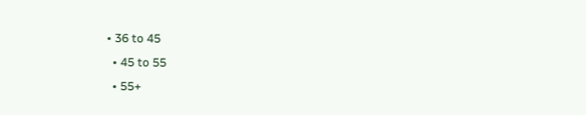• 36 to 45
  • 45 to 55
  • 55+